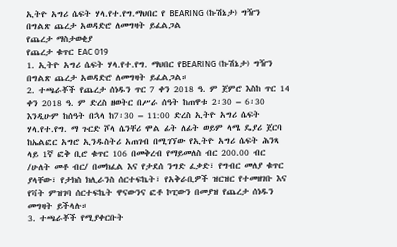ኢትዮ አግሪ ሴፍት ሃላ.የተ.የግ.ማህበር የ BEARING (ኩሽኔታ) ግዥን በግልጽ ጨረታ አወዳድሮ ለመግዛት ይፈልጋል
የጨረታ ማስታወቂያ
የጨረታ ቁጥር EAC 019
1. ኢትዮ አግሪ ሴፍት ሃላ.የተ.የግ. ማህበር የBEARING (ኩሽኔታ) ግዥን በግልጽ ጨረታ አወዳድሮ ለመግዛት ይፈልጋል።
2. ተጫራቾች የጨረታ ሰነዱን ጥር 7 ቀን 2018 ዓ. ም ጀምሮ እስከ ጥር 14 ቀን 2018 ዓ. ም ድረስ ዘወትር በሥራ ሰዓት ከጠዋቱ 2፡30 – 6፡30 እንዲሁም ከሰዓት በኋላ ከ7፡30 – 11:00 ድረስ ኢትዮ አግሪ ሴፍት ሃላ.የተ.የግ. ማ ጉርድ ሾላ ሴንቸሪ ሞል ፊት ለፊት ወይም ላሜ ዴያሪ ጀርባ ከኤልፎር አግሮ ኢንዱስትሪ አጠገብ በሚገኘው የኢትዮ አግሪ ሴፍት ሕንጻ ላይ 1ኛ ፎቅ ቢሮ ቁጥር 106 በመቅረብ የማይመለስ ብር 200.00 ብር /ሁለት መቶ ብር/ በመክፈል እና የታደሰ ንግድ ፈቃድ፣ የግብር መለያ ቁጥር ያላቸው፣ የታክስ ክሊራንስ ሰርተፍኬት፣ የአቅራቢዎች ዝርዝር የተመዘገቡ እና የቫት ምዝገባ ሰርተፍኬት ዋናውንና ፎቶ ኮፒውን በመያዝ የጨረታ ሰነዱን መግዛት ይችላሉ።
3. ተጫራቾች የሚያቀርቡት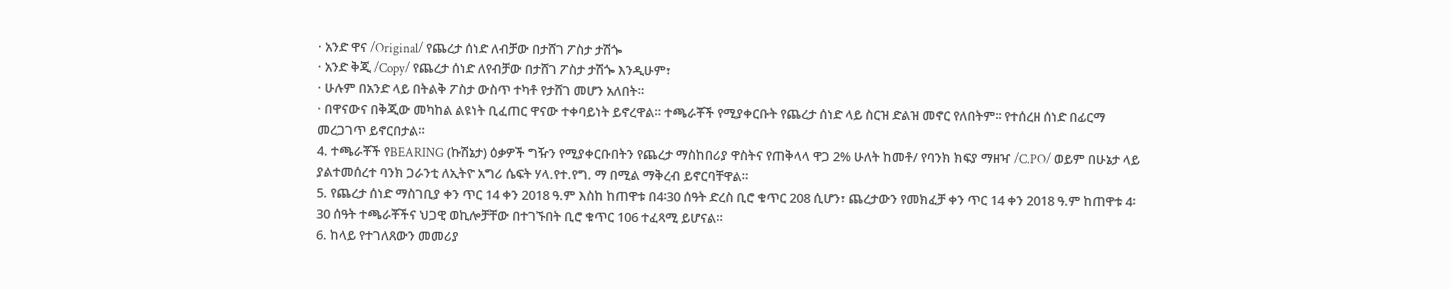· አንድ ዋና /Original/ የጨረታ ሰነድ ለብቻው በታሸገ ፖስታ ታሽጐ
· አንድ ቅጂ /Copy/ የጨረታ ሰነድ ለየብቻው በታሸገ ፖስታ ታሽጐ እንዲሁም፣
· ሁሉም በአንድ ላይ በትልቅ ፖስታ ውስጥ ተካቶ የታሸገ መሆን አለበት።
· በዋናውና በቅጂው መካከል ልዩነት ቢፈጠር ዋናው ተቀባይነት ይኖረዋል። ተጫራቾች የሚያቀርቡት የጨረታ ሰነድ ላይ ስርዝ ድልዝ መኖር የለበትም፡፡ የተሰረዘ ሰነድ በፊርማ መረጋገጥ ይኖርበታል።
4. ተጫራቾች የBEARING (ኩሽኔታ) ዕቃዎች ግዥን የሚያቀርቡበትን የጨረታ ማስከበሪያ ዋስትና የጠቅላላ ዋጋ 2% ሁለት ከመቶ/ የባንክ ክፍያ ማዘዣ /C.PO/ ወይም በሁኔታ ላይ ያልተመሰረተ ባንክ ጋራንቲ ለኢትዮ አግሪ ሴፍት ሃላ.የተ.የግ. ማ በሚል ማቅረብ ይኖርባቸዋል።
5. የጨረታ ሰነድ ማስገቢያ ቀን ጥር 14 ቀን 2018 ዓ.ም እስከ ከጠዋቱ በ4፡30 ሰዓት ድረስ ቢሮ ቁጥር 208 ሲሆን፣ ጨረታውን የመክፈቻ ቀን ጥር 14 ቀን 2018 ዓ.ም ከጠዋቱ 4፡ 30 ሰዓት ተጫራቾችና ህጋዊ ወኪሎቻቸው በተገኙበት ቢሮ ቁጥር 106 ተፈጻሚ ይሆናል።
6. ከላይ የተገለጸውን መመሪያ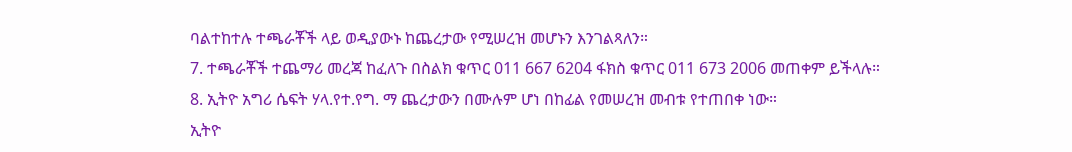ባልተከተሉ ተጫራቾች ላይ ወዲያውኑ ከጨረታው የሚሠረዝ መሆኑን እንገልጻለን።
7. ተጫራቾች ተጨማሪ መረጃ ከፈለጉ በስልክ ቁጥር 011 667 6204 ፋክስ ቁጥር 011 673 2006 መጠቀም ይችላሉ።
8. ኢትዮ አግሪ ሴፍት ሃላ.የተ.የግ. ማ ጨረታውን በሙሉም ሆነ በከፊል የመሠረዝ መብቱ የተጠበቀ ነው።
ኢትዮ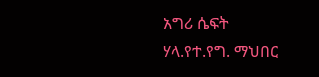አግሪ ሴፍት ሃላ.የተ.የግ. ማህበር